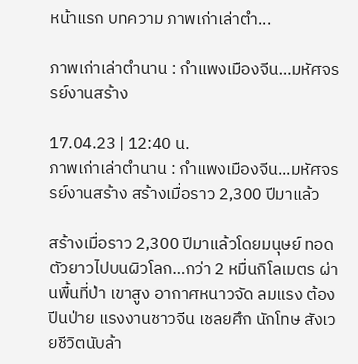หน้าแรก บทความ ภาพเก่าเล่าตำ...

ภาพเก่าเล่าตำนาน : กำแพงเมืองจีน…มหัศจรรย์งานสร้าง

17.04.23 | 12:40 น.
ภาพเก่าเล่าตำนาน : กำแพงเมืองจีน...มหัศจรรย์งานสร้าง สร้างเมื่อราว 2,300 ปีมาแล้ว

สร้างเมื่อราว 2,300 ปีมาแล้วโดยมนุษย์ ทอดตัวยาวไปบนผิวโลก…กว่า 2 หมื่นกิโลเมตร ผ่านพื้นที่ป่า เขาสูง อากาศหนาวจัด ลมแรง ต้องปีนป่าย แรงงานชาวจีน เชลยศึก นักโทษ สังเวยชีวิตนับล้า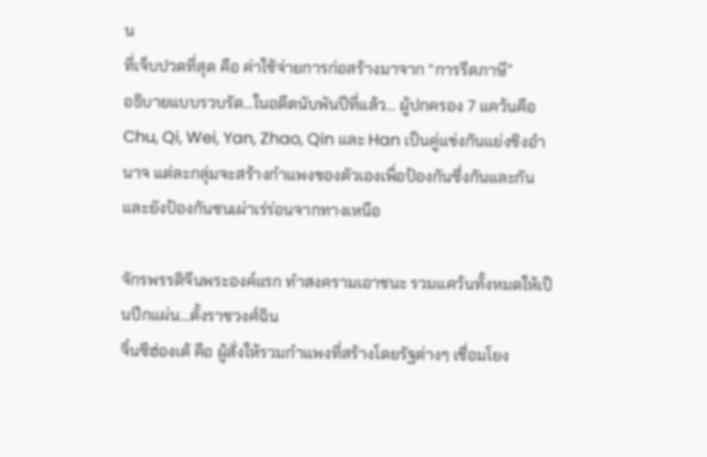น
ที่เจ็บปวดที่สุด คือ ค่าใช้จ่ายการก่อสร้างมาจาก “การรีดภาษี”
อธิบายแบบรวบรัด…ในอดีตนับพันปีที่แล้ว… ผู้ปกครอง 7 แคว้นคือ Chu, Qi, Wei, Yan, Zhao, Qin และ Han เป็นคู่แข่งกันแย่งชิงอำนาจ แต่ละกลุ่มจะสร้างกำแพงของตัวเองเพื่อป้องกันซึ่งกันและกันและยังป้องกันชนเผ่าเร่ร่อนจากทางเหนือ

จักรพรรดิจีนพระองค์แรก ทำสงครามเอาชนะ รวมแคว้นทั้งหมดให้เป็นปึกแผ่น…ตั้งราชวงศ์ฉิน
จิ๋นซีฮ่องเต้ คือ ผู้สั่งให้รวมกำแพงที่สร้างโดยรัฐต่างๆ เชื่อมโยง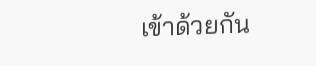เข้าด้วยกัน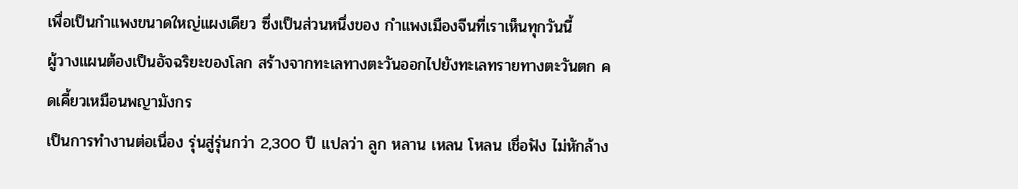เพื่อเป็นกำแพงขนาดใหญ่แผงเดียว ซึ่งเป็นส่วนหนึ่งของ กำแพงเมืองจีนที่เราเห็นทุกวันนี้
ผู้วางแผนต้องเป็นอัจฉริยะของโลก สร้างจากทะเลทางตะวันออกไปยังทะเลทรายทางตะวันตก คดเคี้ยวเหมือนพญามังกร
เป็นการทำงานต่อเนื่อง รุ่นสู่รุ่นกว่า 2,300 ปี แปลว่า ลูก หลาน เหลน โหลน เชื่อฟัง ไม่หักล้าง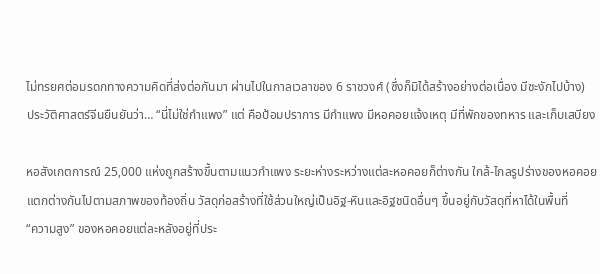ไม่ทรยศต่อมรดกทางความคิดที่ส่งต่อกันมา ผ่านไปในกาลเวลาของ 6 ราชวงศ์ (ซึ่งก็มิได้สร้างอย่างต่อเนื่อง มีชะงักไปบ้าง)
ประวัติศาสตร์จีนยืนยันว่า… “นี่ไม่ใช่กำแพง” แต่ คือป้อมปราการ มีกำแพง มีหอคอยแจ้งเหตุ มีที่พักของทหาร และเก็บเสบียง

หอสังเกตการณ์ 25,000 แห่งถูกสร้างขึ้นตามแนวกำแพง ระยะห่างระหว่างแต่ละหอคอยก็ต่างกัน ใกล้-ไกลรูปร่างของหอคอยแตกต่างกันไปตามสภาพของท้องถิ่น วัสดุก่อสร้างที่ใช้ส่วนใหญ่เป็นอิฐ-หินและอิฐชนิดอื่นๆ ขึ้นอยู่กับวัสดุที่หาได้ในพื้นที่
“ความสูง” ของหอคอยแต่ละหลังอยู่ที่ประ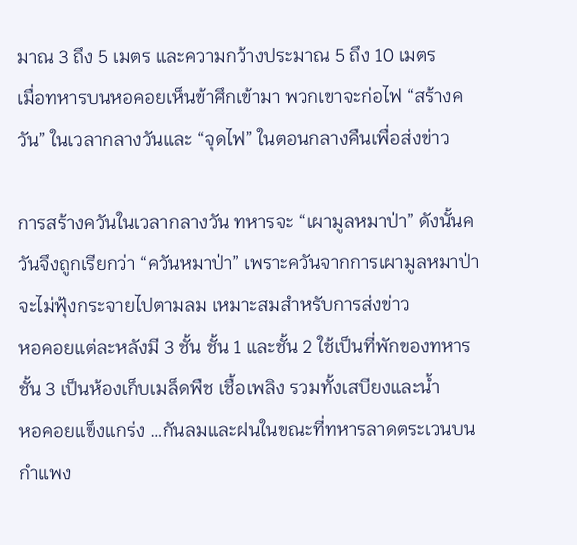มาณ 3 ถึง 5 เมตร และความกว้างประมาณ 5 ถึง 10 เมตร
เมื่อทหารบนหอคอยเห็นข้าศึกเข้ามา พวกเขาจะก่อไฟ “สร้างควัน” ในเวลากลางวันและ “จุดไฟ” ในตอนกลางคืนเพื่อส่งข่าว

การสร้างควันในเวลากลางวัน ทหารจะ “เผามูลหมาป่า” ดังนั้นควันจึงถูกเรียกว่า “ควันหมาป่า” เพราะควันจากการเผามูลหมาป่าจะไม่ฟุ้งกระจายไปตามลม เหมาะสมสำหรับการส่งข่าว
หอคอยแต่ละหลังมี 3 ชั้น ชั้น 1 และชั้น 2 ใช้เป็นที่พักของทหารชั้น 3 เป็นห้องเก็บเมล็ดพืช เชื้อเพลิง รวมทั้งเสบียงและน้ำ
หอคอยแข็งแกร่ง …กันลมและฝนในขณะที่ทหารลาดตระเวนบนกำแพง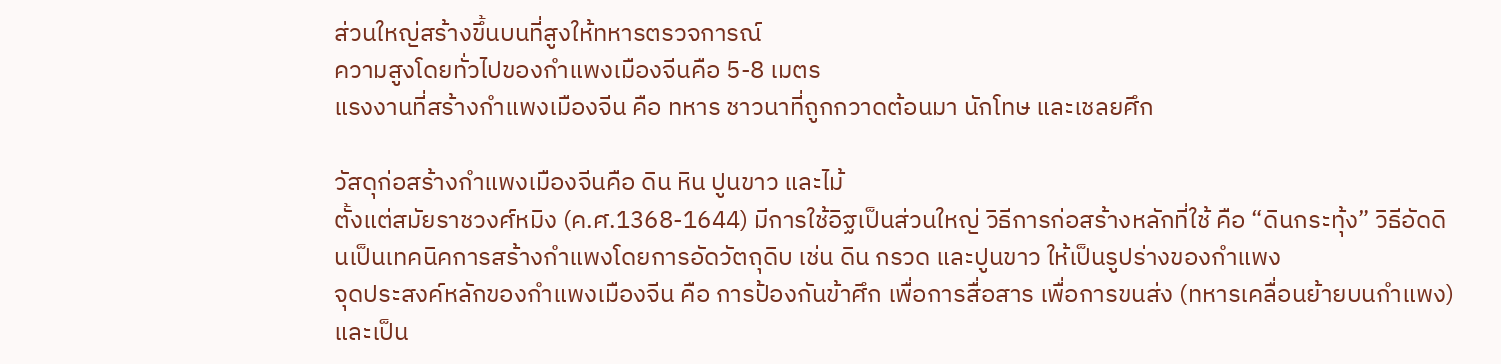ส่วนใหญ่สร้างขึ้นบนที่สูงให้ทหารตรวจการณ์
ความสูงโดยทั่วไปของกำแพงเมืองจีนคือ 5-8 เมตร
แรงงานที่สร้างกำแพงเมืองจีน คือ ทหาร ชาวนาที่ถูกกวาดต้อนมา นักโทษ และเชลยศึก

วัสดุก่อสร้างกำแพงเมืองจีนคือ ดิน หิน ปูนขาว และไม้
ตั้งแต่สมัยราชวงศ์หมิง (ค.ศ.1368-1644) มีการใช้อิฐเป็นส่วนใหญ่ วิธีการก่อสร้างหลักที่ใช้ คือ “ดินกระทุ้ง” วิธีอัดดินเป็นเทคนิคการสร้างกำแพงโดยการอัดวัตถุดิบ เช่น ดิน กรวด และปูนขาว ให้เป็นรูปร่างของกำแพง
จุดประสงค์หลักของกำแพงเมืองจีน คือ การป้องกันข้าศึก เพื่อการสื่อสาร เพื่อการขนส่ง (ทหารเคลื่อนย้ายบนกำแพง) และเป็น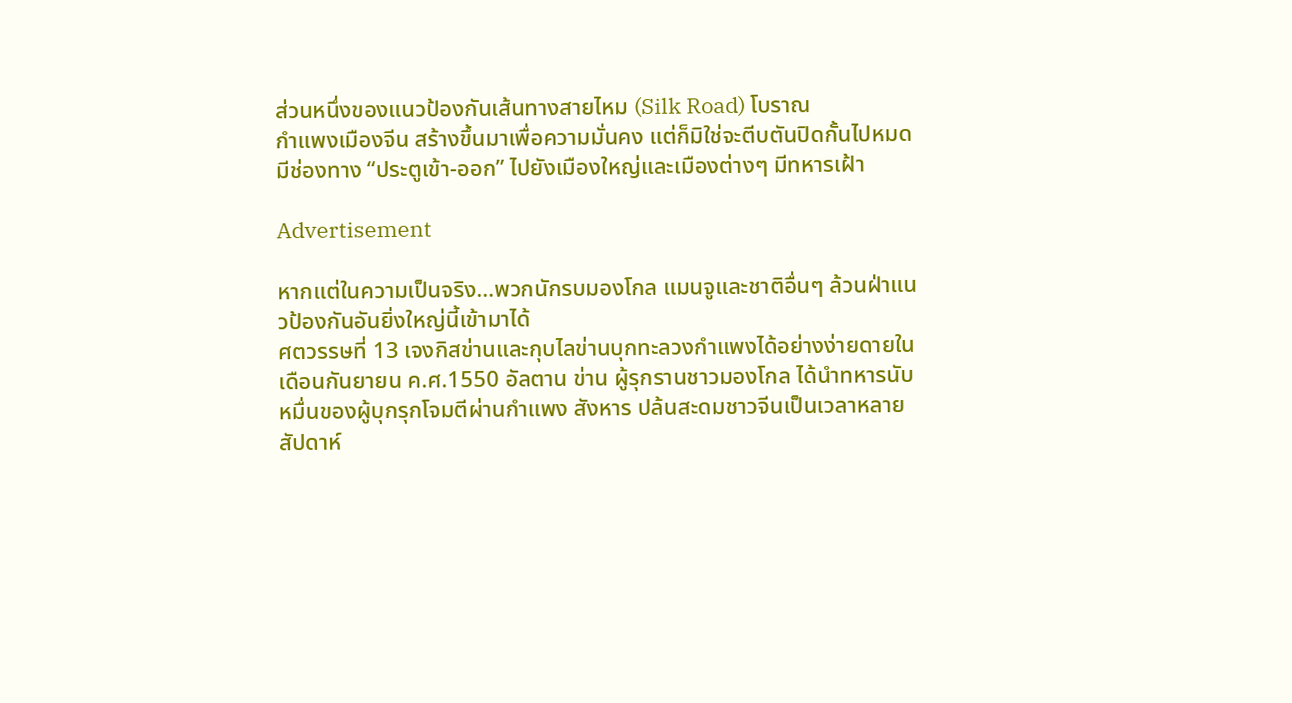ส่วนหนึ่งของแนวป้องกันเส้นทางสายไหม (Silk Road) โบราณ
กำแพงเมืองจีน สร้างขึ้นมาเพื่อความมั่นคง แต่ก็มิใช่จะตีบตันปิดกั้นไปหมด มีช่องทาง “ประตูเข้า-ออก” ไปยังเมืองใหญ่และเมืองต่างๆ มีทหารเฝ้า

Advertisement

หากแต่ในความเป็นจริง…พวกนักรบมองโกล แมนจูและชาติอื่นๆ ล้วนฝ่าแนวป้องกันอันยิ่งใหญ่นี้เข้ามาได้
ศตวรรษที่ 13 เจงกิสข่านและกุบไลข่านบุกทะลวงกำแพงได้อย่างง่ายดายใน
เดือนกันยายน ค.ศ.1550 อัลตาน ข่าน ผู้รุกรานชาวมองโกล ได้นำทหารนับหมื่นของผู้บุกรุกโจมตีผ่านกำแพง สังหาร ปล้นสะดมชาวจีนเป็นเวลาหลายสัปดาห์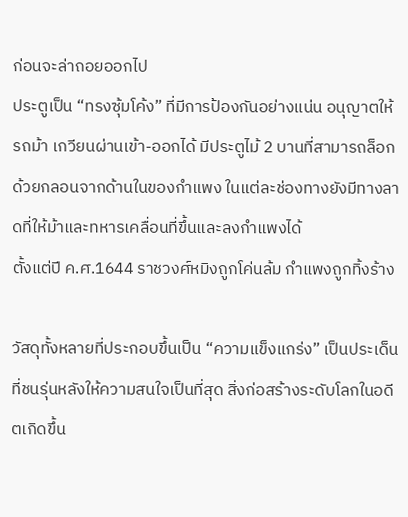ก่อนจะล่าถอยออกไป
ประตูเป็น “ทรงซุ้มโค้ง” ที่มีการป้องกันอย่างแน่น อนุญาตให้รถม้า เกวียนผ่านเข้า-ออกได้ มีประตูไม้ 2 บานที่สามารถล็อกด้วยกลอนจากด้านในของกำแพง ในแต่ละช่องทางยังมีทางลาดที่ให้ม้าและทหารเคลื่อนที่ขึ้นและลงกำแพงได้
ตั้งแต่ปี ค.ศ.1644 ราชวงศ์หมิงถูกโค่นล้ม กำแพงถูกทิ้งร้าง

วัสดุทั้งหลายที่ประกอบขึ้นเป็น “ความแข็งแกร่ง” เป็นประเด็นที่ชนรุ่นหลังให้ความสนใจเป็นที่สุด สิ่งก่อสร้างระดับโลกในอดีตเกิดขึ้น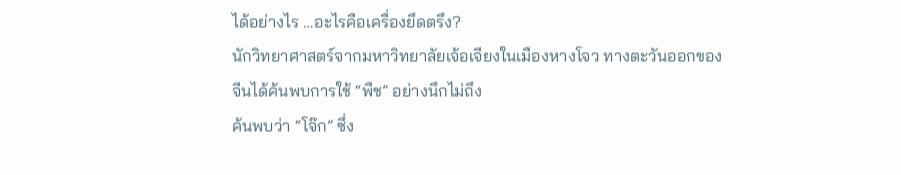ได้อย่างไร …อะไรคือเครื่องยึดตรึง?
นักวิทยาศาสตร์จากมหาวิทยาลัยเจ้อเจียงในเมืองหางโจว ทางตะวันออกของจีนได้ค้นพบการใช้ “พืช” อย่างนึกไม่ถึง
ค้นพบว่า “โจ๊ก” ซึ่ง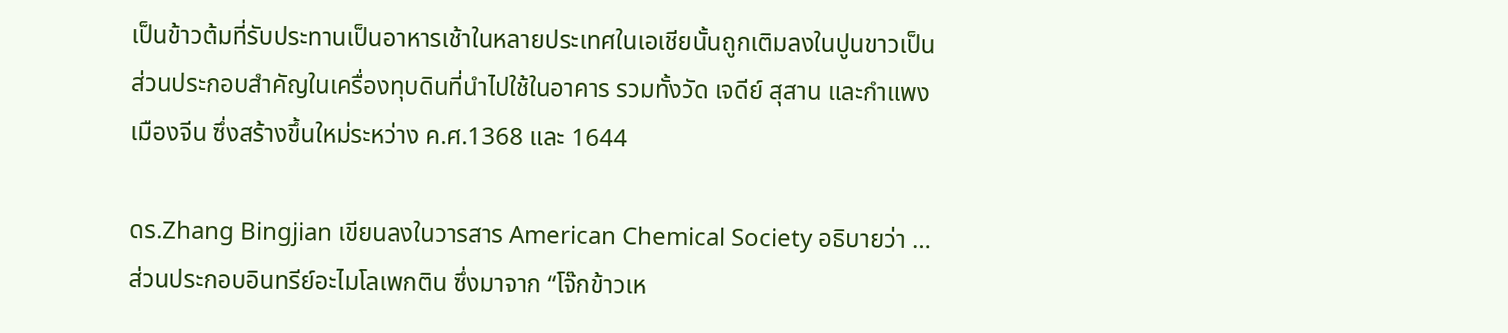เป็นข้าวต้มที่รับประทานเป็นอาหารเช้าในหลายประเทศในเอเชียนั้นถูกเติมลงในปูนขาวเป็นส่วนประกอบสำคัญในเครื่องทุบดินที่นำไปใช้ในอาคาร รวมทั้งวัด เจดีย์ สุสาน และกำแพงเมืองจีน ซึ่งสร้างขึ้นใหม่ระหว่าง ค.ศ.1368 และ 1644

ดร.Zhang Bingjian เขียนลงในวารสาร American Chemical Society อธิบายว่า …ส่วนประกอบอินทรีย์อะไมโลเพกติน ซึ่งมาจาก “โจ๊กข้าวเห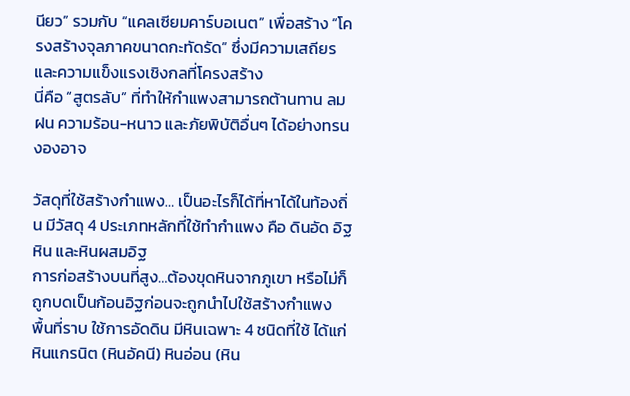นียว” รวมกับ “แคลเซียมคาร์บอเนต” เพื่อสร้าง “โครงสร้างจุลภาคขนาดกะทัดรัด” ซึ่งมีความเสถียรและความแข็งแรงเชิงกลที่โครงสร้าง
นี่คือ “สูตรลับ” ที่ทำให้กำแพงสามารถต้านทาน ลม ฝน ความร้อน-หนาว และภัยพิบัติอื่นๆ ได้อย่างทรนงองอาจ

วัสดุที่ใช้สร้างกำแพง… เป็นอะไรก็ได้ที่หาได้ในท้องถิ่น มีวัสดุ 4 ประเภทหลักที่ใช้ทำกำแพง คือ ดินอัด อิฐ หิน และหินผสมอิฐ
การก่อสร้างบนที่สูง…ต้องขุดหินจากภูเขา หรือไม่ก็ถูกบดเป็นก้อนอิฐก่อนจะถูกนำไปใช้สร้างกำแพง
พื้นที่ราบ ใช้การอัดดิน มีหินเฉพาะ 4 ชนิดที่ใช้ ได้แก่ หินแกรนิต (หินอัคนี) หินอ่อน (หิน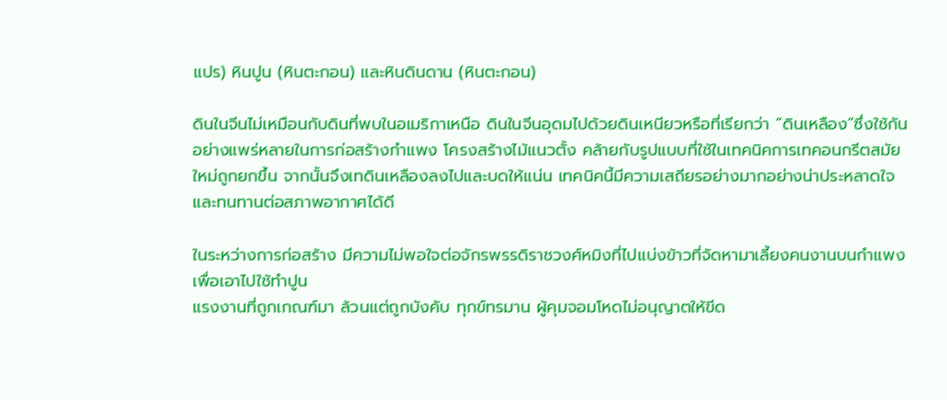แปร) หินปูน (หินตะกอน) และหินดินดาน (หินตะกอน)

ดินในจีนไม่เหมือนกับดินที่พบในอเมริกาเหนือ ดินในจีนอุดมไปด้วยดินเหนียวหรือที่เรียกว่า “ดินเหลือง”ซึ่งใช้กันอย่างแพร่หลายในการก่อสร้างกำแพง โครงสร้างไม้แนวตั้ง คล้ายกับรูปแบบที่ใช้ในเทคนิคการเทคอนกรีตสมัยใหม่ถูกยกขึ้น จากนั้นจึงเทดินเหลืองลงไปและบดให้แน่น เทคนิคนี้มีความเสถียรอย่างมากอย่างน่าประหลาดใจและทนทานต่อสภาพอากาศได้ดี

ในระหว่างการก่อสร้าง มีความไม่พอใจต่อจักรพรรดิราชวงศ์หมิงที่ไปแบ่งข้าวที่จัดหามาเลี้ยงคนงานบนกำแพงเพื่อเอาไปใช้ทำปูน
แรงงานที่ถูกเกณฑ์มา ล้วนแต่ถูกบังคับ ทุกข์ทรมาน ผู้คุมจอมโหดไม่อนุญาตให้ขีด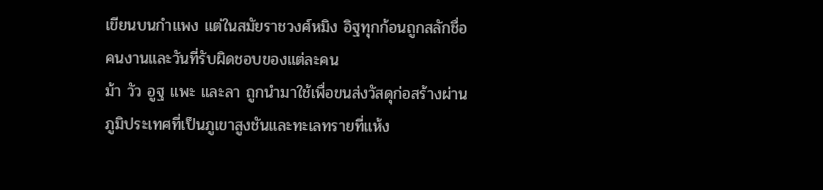เขียนบนกำแพง แต่ในสมัยราชวงศ์หมิง อิฐทุกก้อนถูกสลักชื่อคนงานและวันที่รับผิดชอบของแต่ละคน
ม้า วัว อูฐ แพะ และลา ถูกนำมาใช้เพื่อขนส่งวัสดุก่อสร้างผ่านภูมิประเทศที่เป็นภูเขาสูงชันและทะเลทรายที่แห้ง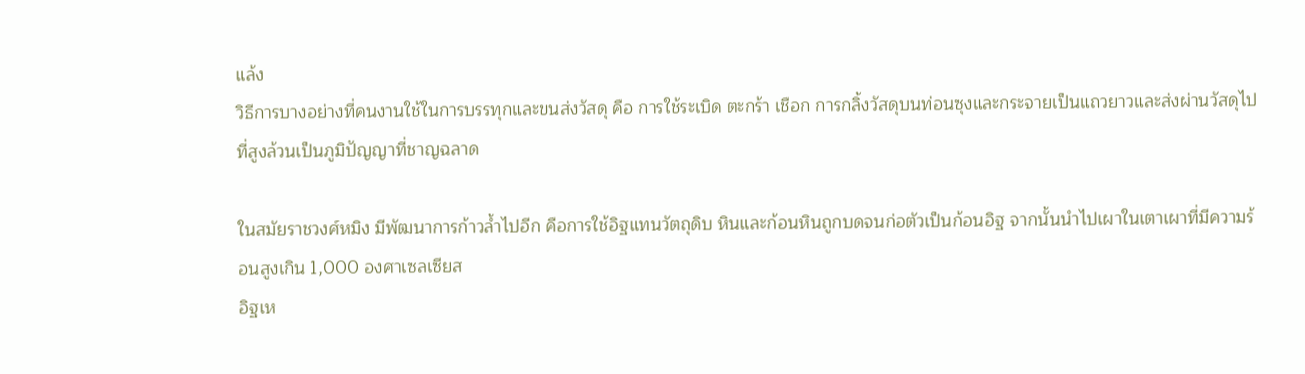แล้ง
วิธีการบางอย่างที่คนงานใช้ในการบรรทุกและขนส่งวัสดุ คือ การใช้ระเบิด ตะกร้า เชือก การกลิ้งวัสดุบนท่อนซุงและกระจายเป็นแถวยาวและส่งผ่านวัสดุไปที่สูงล้วนเป็นภูมิปัญญาที่ชาญฉลาด

ในสมัยราชวงศ์หมิง มีพัฒนาการก้าวล้ำไปอีก คือการใช้อิฐแทนวัตถุดิบ หินและก้อนหินถูกบดจนก่อตัวเป็นก้อนอิฐ จากนั้นนำไปเผาในเตาเผาที่มีความร้อนสูงเกิน 1,000 องศาเซลเซียส
อิฐเห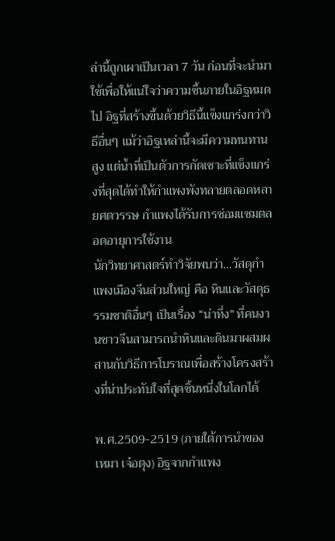ล่านี้ถูกเผาเป็นเวลา 7 วัน ก่อนที่จะนำมาใช้เพื่อให้แน่ใจว่าความชื้นภายในอิฐหมดไป อิฐที่สร้างขึ้นด้วยวิธีนี้แข็งแกร่งกว่าวิธีอื่นๆ แม้ว่าอิฐเหล่านี้จะมีความทนทานสูง แต่น้ำที่เป็นตัวการกัดเซาะที่แข็งแกร่งที่สุดได้ทำให้กำแพงพังทลายตลอดหลายศตวรรษ กำแพงได้รับการซ่อมแซมตลอดอายุการใช้งาน
นักวิทยาศาสตร์ทำวิจัยพบว่า…วัสดุกำแพงเมืองจีนส่วนใหญ่ คือ หินและวัสดุธรรมชาติอื่นๆ เป็นเรื่อง “น่าทึ่ง” ที่คนงานชาวจีนสามารถนำหินและดินมาผสมผสานกับวิธีการโบราณเพื่อสร้างโครงสร้างที่น่าประทับใจที่สุดชิ้นหนึ่งในโลกได้

พ.ศ.2509-2519 (ภายใต้การนำของ เหมา เจ๋อตุง) อิฐจากกำแพง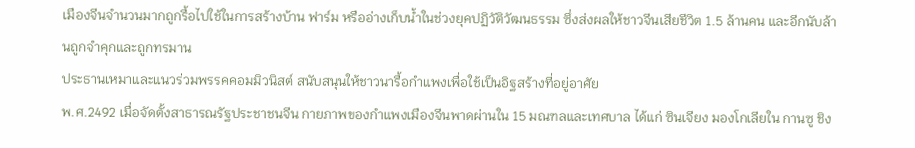เมืองจีนจำนวนมากถูกรื้อไปใช้ในการสร้างบ้าน ฟาร์ม หรืออ่างเก็บน้ำในช่วงยุคปฏิวัติวัฒนธรรม ซึ่งส่งผลให้ชาวจีนเสียชีวิต 1.5 ล้านคน และอีกนับล้านถูกจำคุกและถูกทรมาน
ประธานเหมาและแนวร่วมพรรคคอมมิวนิสต์ สนับสนุนให้ชาวนารื้อกำแพงเพื่อใช้เป็นอิฐสร้างที่อยู่อาศัย
พ.ศ.2492 เมื่อจัดตั้งสาธารณรัฐประชาชนจีน กายภาพของกำแพงเมืองจีนพาดผ่านใน 15 มณฑลและเทศบาล ได้แก่ ซินเจียง มองโกเลียใน กานซู ชิง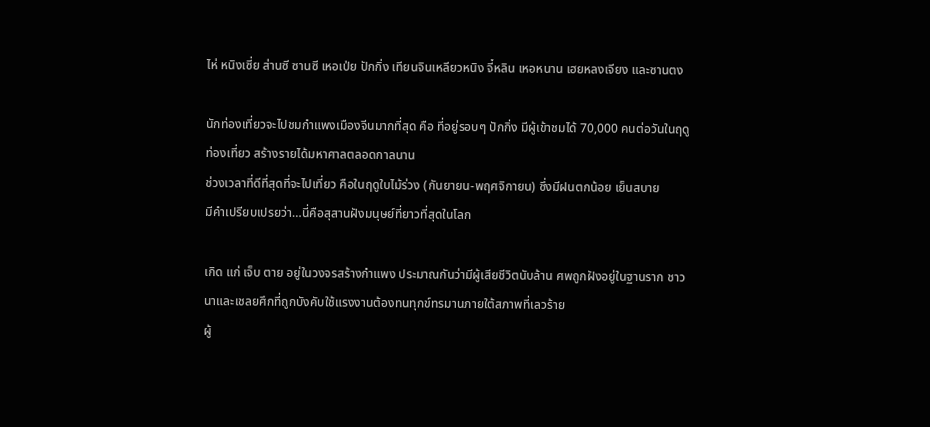ไห่ หนิงเซี่ย ส่านซี ซานซี เหอเป่ย ปักกิ่ง เทียนจินเหลียวหนิง จี๋หลิน เหอหนาน เฮยหลงเจียง และซานตง

นักท่องเที่ยวจะไปชมกำแพงเมืองจีนมากที่สุด คือ ที่อยู่รอบๆ ปักกิ่ง มีผู้เข้าชมได้ 70,000 คนต่อวันในฤดูท่องเที่ยว สร้างรายได้มหาศาลตลอดกาลนาน
ช่วงเวลาที่ดีที่สุดที่จะไปเที่ยว คือในฤดูใบไม้ร่วง (กันยายน-พฤศจิกายน) ซึ่งมีฝนตกน้อย เย็นสบาย
มีคำเปรียบเปรยว่า…นี่คือสุสานฝังมนุษย์ที่ยาวที่สุดในโลก

เกิด แก่ เจ็บ ตาย อยู่ในวงจรสร้างกำแพง ประมาณกันว่ามีผู้เสียชีวิตนับล้าน ศพถูกฝังอยู่ในฐานราก ชาวนาและเชลยศึกที่ถูกบังคับใช้แรงงานต้องทนทุกข์ทรมานภายใต้สภาพที่เลวร้าย
ผู้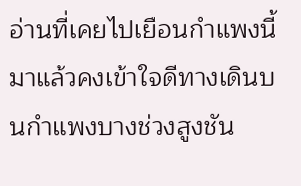อ่านที่เคยไปเยือนกำแพงนี้มาแล้วคงเข้าใจดีทางเดินบนกำแพงบางช่วงสูงชัน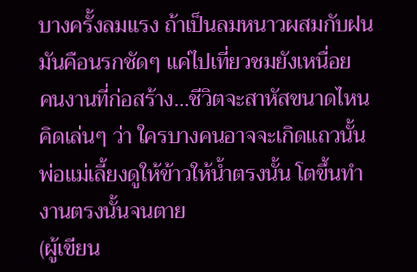บางครั้งลมแรง ถ้าเป็นลมหนาวผสมกับฝน มันคือนรกชัดๆ แค่ไปเที่ยวชมยังเหนื่อย
คนงานที่ก่อสร้าง…ชีวิตจะสาหัสขนาดไหน คิดเล่นๆ ว่า ใครบางคนอาจจะเกิดแถวนั้น พ่อแม่เลี้ยงดูให้ข้าวให้น้ำตรงนั้น โตขึ้นทำงานตรงนั้นจนตาย
(ผู้เขียน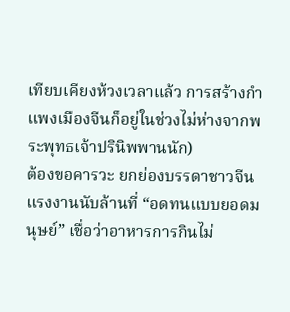เทียบเคียงห้วงเวลาแล้ว การสร้างกำแพงเมืองจีนก็อยู่ในช่วงไม่ห่างจากพระพุทธเจ้าปรินิพพานนัก)
ต้องขอคารวะ ยกย่องบรรดาชาวจีน แรงงานนับล้านที่ “อดทนแบบยอดมนุษย์” เชื่อว่าอาหารการกินไม่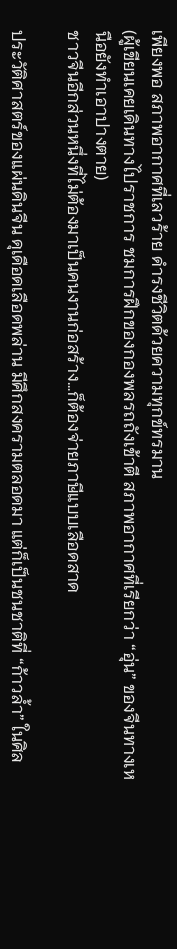เพียงพอ สภาพอากาศที่เลวร้าย ดำรงชีวิตด้วยความทุกข์ทรมาน
(ผู้เขียนเคยเดินทางไปราชการ ชมการฝึกของกองพลรถถังเข้าตี สภาพอากาศที่เรียกว่า “อุ่น” ของจีนทางเหนือยังทำเอาปางตาย)
ชาวจีนอีกส่วนหนึ่งที่ไม่ต้องมาเป็นคนงานก่อสร้าง…ก็ต้องจ่ายภาษีแบบเลือดสาด

ประวัติศาสตร์ของแผ่นดินจีน ดุเดือดเลือดพล่าน มีศึกสงครามตลอดมา แต่ก็เป็นชนชาติที่ “ก้าวล้ำ” ในศิล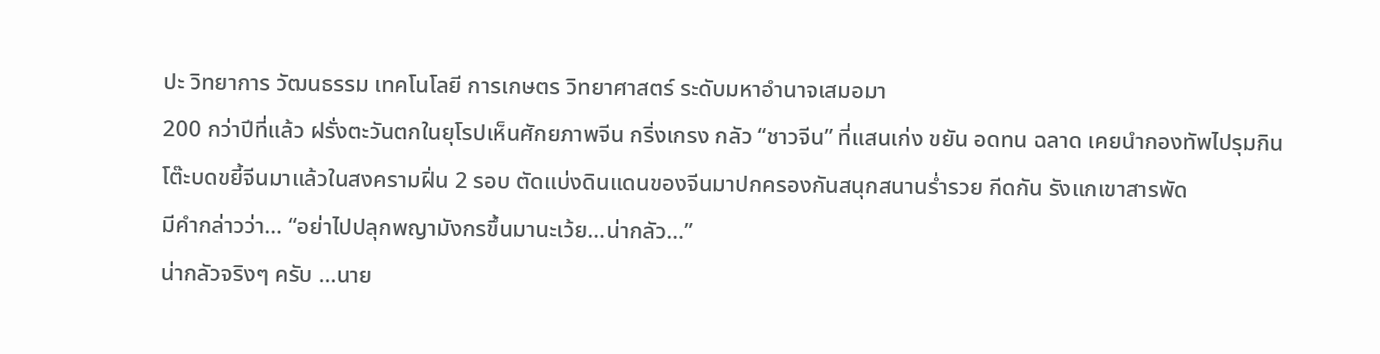ปะ วิทยาการ วัฒนธรรม เทคโนโลยี การเกษตร วิทยาศาสตร์ ระดับมหาอำนาจเสมอมา
200 กว่าปีที่แล้ว ฝรั่งตะวันตกในยุโรปเห็นศักยภาพจีน กริ่งเกรง กลัว “ชาวจีน” ที่แสนเก่ง ขยัน อดทน ฉลาด เคยนำกองทัพไปรุมกินโต๊ะบดขยี้จีนมาแล้วในสงครามฝิ่น 2 รอบ ตัดแบ่งดินแดนของจีนมาปกครองกันสนุกสนานร่ำรวย กีดกัน รังแกเขาสารพัด
มีคำกล่าวว่า… “อย่าไปปลุกพญามังกรขึ้นมานะเว้ย…น่ากลัว…”
น่ากลัวจริงๆ ครับ …นาย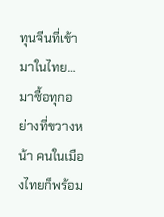ทุนจีนที่เข้ามาในไทย… มาซื้อทุกอย่างที่ขวางหน้า คนในเมืองไทยก็พร้อม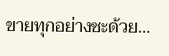ขายทุกอย่างซะด้วย…